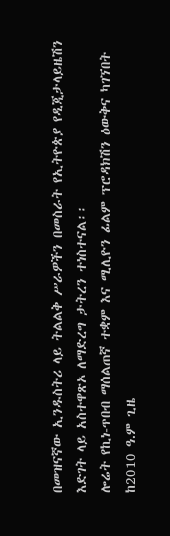በመዝናኛው ኢንዱስትሪ ላይ ትልልቅ ሥራዎችን በመስራት የኢትዮጵያ የዲጂታላይዜሽን እድገት ላይ አስተዋጽኦ ለማድረግ ታትረን ተነስተናል፡፡
ሎሬት የኪነ-ጥበብ ማሰልጠኛ ተቋም እና ሚሊዮን ፊልም ፕሮዳክሽን ዕውቅና ካገኘበት ከ2010 ዓ.ም ጊዜ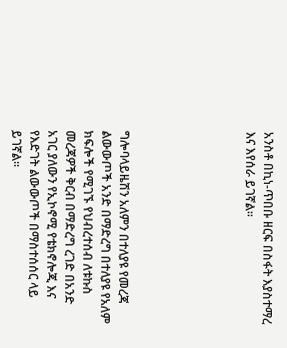አንስቶ በኪነ-ጥበቡ ዘርፍ በስፋት እያስተማረ እና እየሰራ ይገኛል።






ግሎባላይዜሽን አለምን በተለያዩ የመረጃ ልውውጦች አንድ በማድረግ በተለያዩ የአለም ክፍሎች የሚገኙ የህብረተሰብ ለቱኩስ መረጃዎች ቅርብ በማድረግ ረገድ በአንድ አገር ያለውን የኢኮኖሚ የቴክኖሎጂ እና የእድገት ልውውጦች በማስተሰሰር ላይ ይገኛል።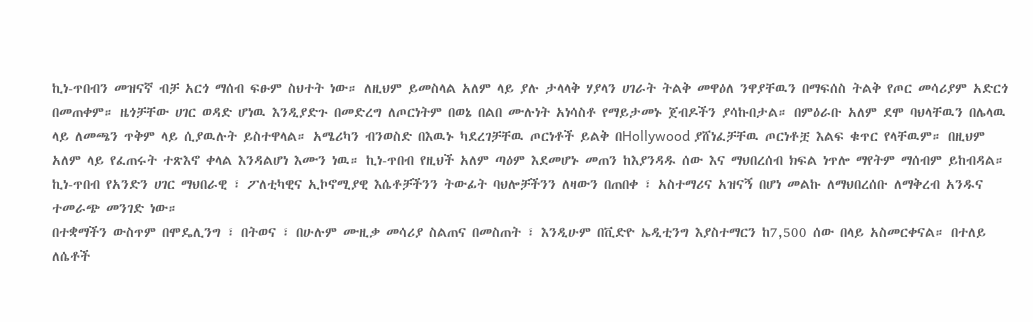ኪነ-ጥበብን መዝናኛ ብቻ አርጎ ማሰብ ፍፁም ስህተት ነው። ለዚህም ይመስላል አለም ላይ ያሉ ታላላቅ ሃያላን ሀገራት ትልቅ መዋዕለ ንዋያቸዉን በማፍሰስ ትልቅ የጦር መሳሪያም አድርጎ በመጠቀም። ዜጎቻቸው ሀገር ወዳድ ሆነዉ እንዲያድጉ በመድረግ ለጦርነትም በወኔ በልበ ሙሉነት አነሳስቶ የማይታመኑ ጀብዶችን ያሳኩበታል። በምዕራቡ አለም ደሞ ባህላቸዉን በሌላዉ ላይ ለመጫን ጥቅም ላይ ሲያዉሉት ይስተዋላል። አሜሪካን ብንወስድ በእዉኑ ካደረገቻቸዉ ጦርነቶች ይልቅ በHollywood ያሸነፈቻቸዉ ጦርነቶቿ እልፍ ቁጥር የላቸዉም። በዚህም አለም ላይ የፈጠሩት ተጽእኖ ቀላል እንዳልሆነ እሙን ነዉ። ኪነ-ጥበብ የዚህች አለም ጣዕም እደመሆኑ መጠን ከእያንዳዱ ሰው እና ማህበረሰብ ክፍል ነጥሎ ማየትም ማሰብም ይከብዳል።
ኪነ-ጥበብ የአንድን ሀገር ማህበራዊ ፣ ፖለቲካዊና ኢኮኖሚያዊ እሴቶቻችንን ትውፊት ባህሎቻችንን ለዛውን በጠበቀ ፣ አስተማሪና አዝናኝ በሆነ መልኩ ለማህበረሰቡ ለማቅረብ አንዱና ተመራጭ መንገድ ነው።
በተቋማችን ውስጥም በሞዴሊንግ ፣ በትወና ፣ በሁሉም ሙዚቃ መሳሪያ ስልጠና በመስጠት ፣ እንዲሁም በቪድዮ ኤዲቲንግ እያስተማርን ከ7,500 ሰው በላይ አስመርቀናል። በተለይ ለሴቶች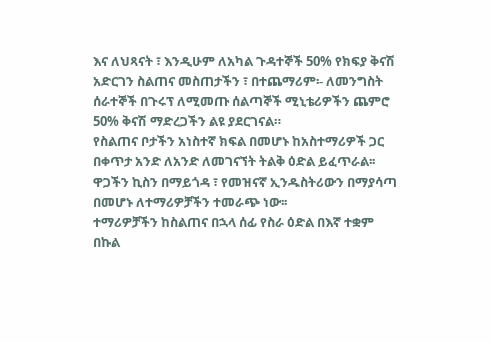እና ለህጻናት ፣ እንዲሁም ለአካል ጉዳተኞች 50% የክፍያ ቅናሽ አድርገን ስልጠና መስጠታችን ፣ በተጨማሪም፡- ለመንግስት ሰራተኞች በጉሩፕ ለሚመጡ ሰልጣኞች ሚኒቴሪዎችን ጨምሮ 50% ቅናሽ ማድረጋችን ልዩ ያደርገናል።
የስልጠና ቦታችን አነስተኛ ክፍል በመሆኑ ከአስተማሪዎች ጋር በቀጥታ አንድ ለአንድ ለመገናኘት ትልቅ ዕድል ይፈጥራል፡፡
ዋጋችን ኪስን በማይጎዳ ፣ የመዝናኛ ኢንዱስትሪውን በማያሳጣ በመሆኑ ለተማሪዎቻችን ተመራጭ ነው፡፡
ተማሪዎቻችን ከስልጠና በኋላ ሰፊ የስራ ዕድል በእኛ ተቋም በኩል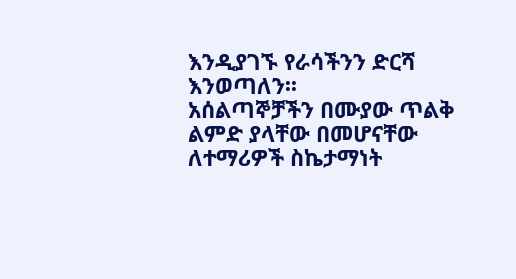እንዲያገኙ የራሳችንን ድርሻ እንወጣለን፡፡
አሰልጣኞቻችን በሙያው ጥልቅ ልምድ ያላቸው በመሆናቸው ለተማሪዎች ስኬታማነት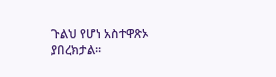ጉልህ የሆነ አስተዋጽኦ ያበረክታል፡፡